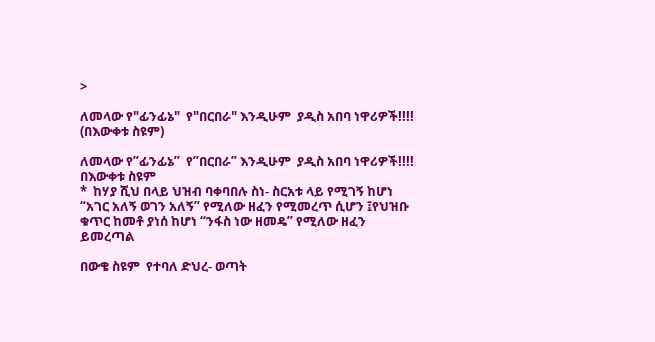>

ለመላው የ"ፊንፊኔ"  የ"በርበራ" እንዲሁም  ያዲስ አበባ ነዋሪዎች!!!! (በእውቀቱ ስዩም)

ለመላው የ”ፊንፊኔ”  የ”በርበራ” እንዲሁም  ያዲስ አበባ ነዋሪዎች!!!!
በእውቀቱ ስዩም
*  ከሃያ ሺህ በላይ ህዝብ ባቀባበሉ ስነ- ስርአቱ ላይ የሚገኝ ከሆነ “አገር አለኝ ወገን አለኝ” የሚለው ዘፈን የሚመረጥ ሲሆን ፤የህዝቡ ቁጥር ከመቶ ያነሰ ከሆነ “ንፋስ ነው ዘመዴ” የሚለው ዘፈን ይመረጣል

በውቄ ስዩም  የተባለ ድህረ- ወጣት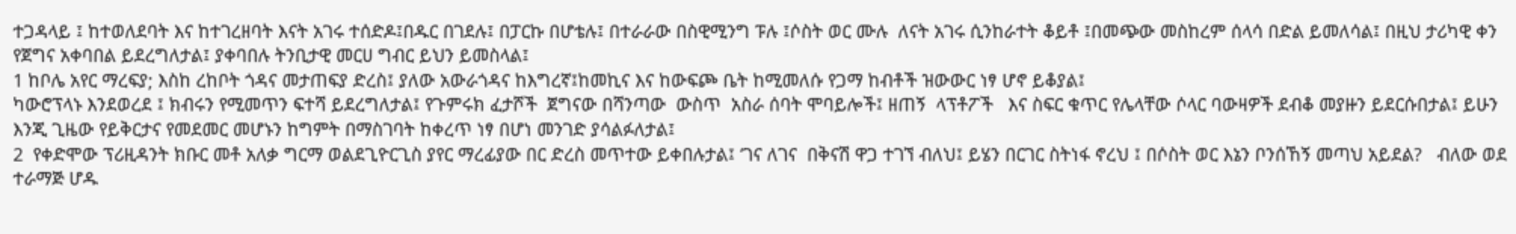ተጋዳላይ ፤ ከተወለደባት እና ከተገረዘባት እናት አገሩ ተሰድዶ፤በዱር በገደሉ፤ በፓርኩ በሆቴሉ፤ በተራራው በስዊሚንግ ፑሉ ፤ሶስት ወር ሙሉ  ለናት አገሩ ሲንከራተት ቆይቶ ፤በመጭው መስከረም ሰላሳ በድል ይመለሳል፤ በዚህ ታሪካዊ ቀን  የጀግና አቀባበል ይደረግለታል፤ ያቀባበሉ ትንቢታዊ መርሀ ግብር ይህን ይመስላል፤
1 ከቦሌ አየር ማረፍያ; እስከ ረከቦት ጎዳና መታጠፍያ ድረስ፤ ያለው አውራጎዳና ከእግረኛ፤ከመኪና እና ከውፍጮ ቤት ከሚመለሱ የጋማ ከብቶች ዝውውር ነፃ ሆኖ ይቆያል፤
ካውሮፕላኑ እንደወረደ ፤ ክብሩን የሚመጥን ፍተሻ ይደረግለታል፤ የጉምሩክ ፈታሾች  ጀግናው በሻንጣው  ውስጥ  አስራ ሰባት ሞባይሎች፤ ዘጠኝ  ላፕቶፖች   እና ስፍር ቁጥር የሌላቸው ሶላር ባውዛዎች ደብቆ መያዙን ይደርሱበታል፤ ይሁን እንጂ ጊዜው የይቅርታና የመደመር መሆኑን ከግምት በማስገባት ከቀረጥ ነፃ በሆነ መንገድ ያሳልፉለታል፤
2  የቀድሞው ፕሪዚዳንት ክቡር መቶ አለቃ ግርማ ወልደጊዮርጊስ ያየር ማረፊያው በር ድረስ መጥተው ይቀበሉታል፤ ‘ገና ለገና  በቅናሽ ዋጋ ተገኘ ብለህ፤ ይሄን በርገር ስትነፋ ኖረህ ፤ በሶስት ወር እኔን ቦንሰኸኝ መጣህ አይደል?   ብለው ወደ ተራማጅ ሆዱ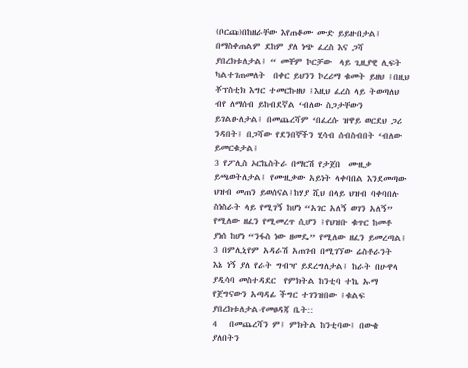(ቦርጩ)በከዘራቸው እየጠቆሙ ሙድ ይይዙበታል፤ በማስቀጠልም ደከም ያለ ነጭ ፈረስ እና ጋሻ ያበረክቱለታል፤ “ መቸም ኮርቻው  ላይ ጊዚያዊ ሊፍት ካልተገጠመለት  በቀር ይህንን ኮረሪማ ቁመት ይዘህ ፤በዚህ ቾፕስቲክ እግር ተመርኩዘህ ፤እዚህ ፈረስ ላይ ትወጣለህ ብየ ለማሰብ ይከብደኛል ‘ብለው ስጋታቸውን ይገልፁለታል፤ በመጨረሻም ‘በፈረሱ ዝዋይ ወርደህ ጋሪ ንዳበት፤ በጋሻው የደንበኞችን ሂሳብ ሰብስብበት ‘ብለው ይመርቁታል፤
3 የፖሊስ ኦርኬስትራ በማርሽ የታጀበ  ሙዚቃ ይጫወትለታል፤ የሙዚቃው አይነት ላቀባበል እንደመጣው ህዝብ መጠን ይወሰናል፤ከሃያ ሺህ በላይ ህዝብ ባቀባበሉ ስነስራት ላይ የሚገኝ ከሆነ “አገር አለኝ ወገን አለኝ” የሚለው ዘፈን የሚመረጥ ሲሆን ፤የህዝቡ ቁጥር ከመቶ ያነሰ ከሆነ “ንፋስ ነው ዘመዴ” የሚለው ዘፈን ይመረጣል፤
3 በምሊኒየም አዳራሽ አጠገብ በሚገኘው ሬስቶራንት   እኔ ነኝ ያለ የራት ግብዣ ይደረግለታል፤ ከራት በሁዋላ ያዲሳባ መስተዳደር  የምክትል ከንቲባ ተኬ ኡማ  የጀግናውን አጣዳፊ ችግር ተገንዝበው ፤ቁልፍ  ያበረክቱለታል-የመፀዳጃ ቤት::
4   በመጨረሻን ም፤ ምክትል ከንቲባው፤ በውቄ ያለበትን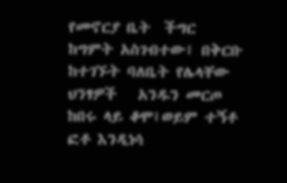የመኖርያ ቤት  ችግር ከግምት አስገብተው፤ በቅርቡ ከተገኙት ባለቤት የሌላቸው ህንፃዎች   አንዱን መርጦ ከበሩ ላይ ቆሞ፤ወይም ተኝቶ  ፎቶ እንዲነሳ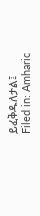ይፈቅዱለታል፤
Filed in: Amharic